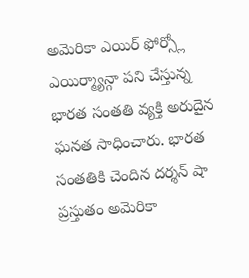అమెరికా ఎయిర్ ఫోర్స్లో ఎయిర్మ్యాన్గా పని చేస్తున్న భారత సంతతి వ్యక్తి అరుదైన ఘనత సాధించారు. భారత సంతతికి చెందిన దర్శన్ షా ప్రస్తుతం అమెరికా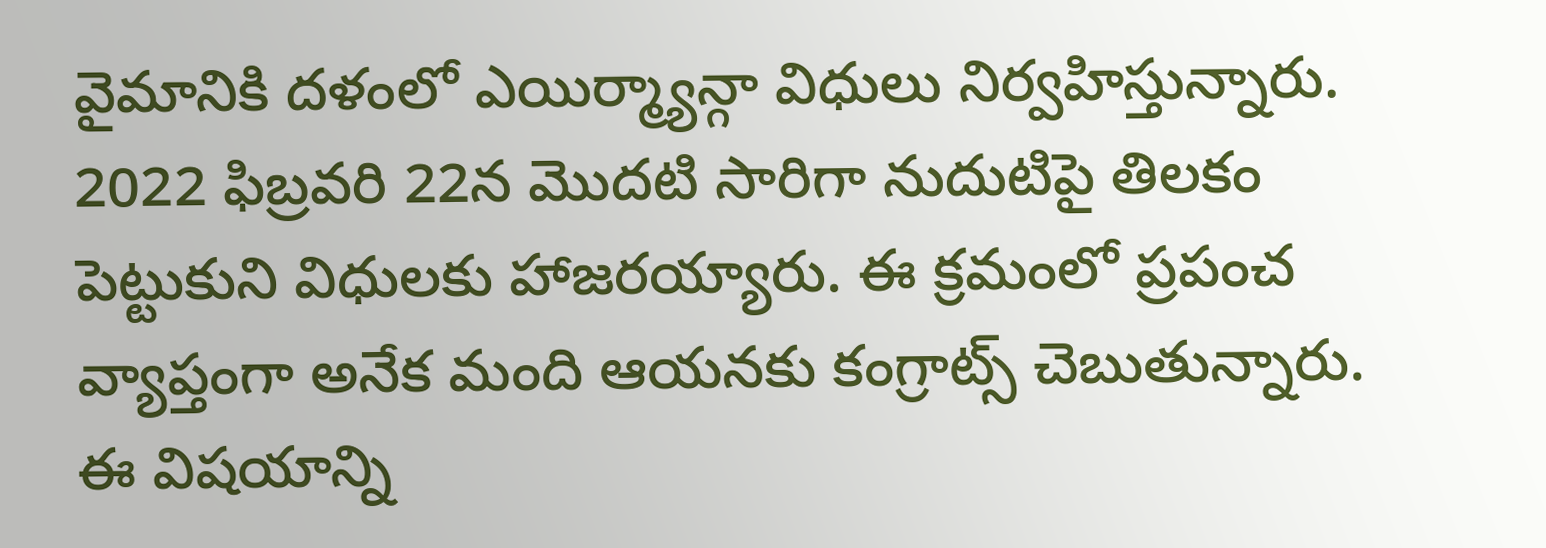వైమానికి దళంలో ఎయిర్మ్యాన్గా విధులు నిర్వహిస్తున్నారు. 2022 ఫిబ్రవరి 22న మొదటి సారిగా నుదుటిపై తిలకం పెట్టుకుని విధులకు హాజరయ్యారు. ఈ క్రమంలో ప్రపంచ వ్యాప్తంగా అనేక మంది ఆయనకు కంగ్రాట్స్ చెబుతున్నారు. ఈ విషయాన్ని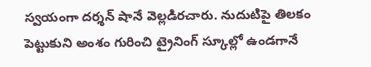స్వయంగా దర్శన్ షానే వెల్లడిరచారు. నుదుటిపై తిలకం పెట్టుకుని అంశం గురించి ట్రైనింగ్ స్కూల్లో ఉండగానే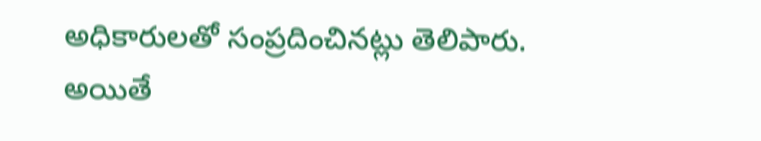అధికారులతో సంప్రదించినట్లు తెలిపారు. అయితే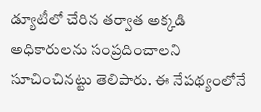డ్యూటీలో చేరిన తర్వాత అక్కడి అధికారులను సంప్రదించాలని సూచించినట్టు తెలిపారు. ఈ నేపథ్యంలోనే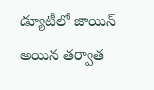డ్యూటీలో జాయిన్ అయిన తర్వాత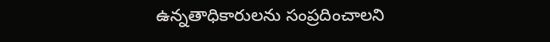ఉన్నతాధికారులను సంప్రదించాలని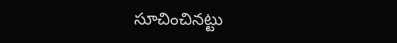సూచించినట్టు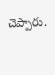చెప్పారు.